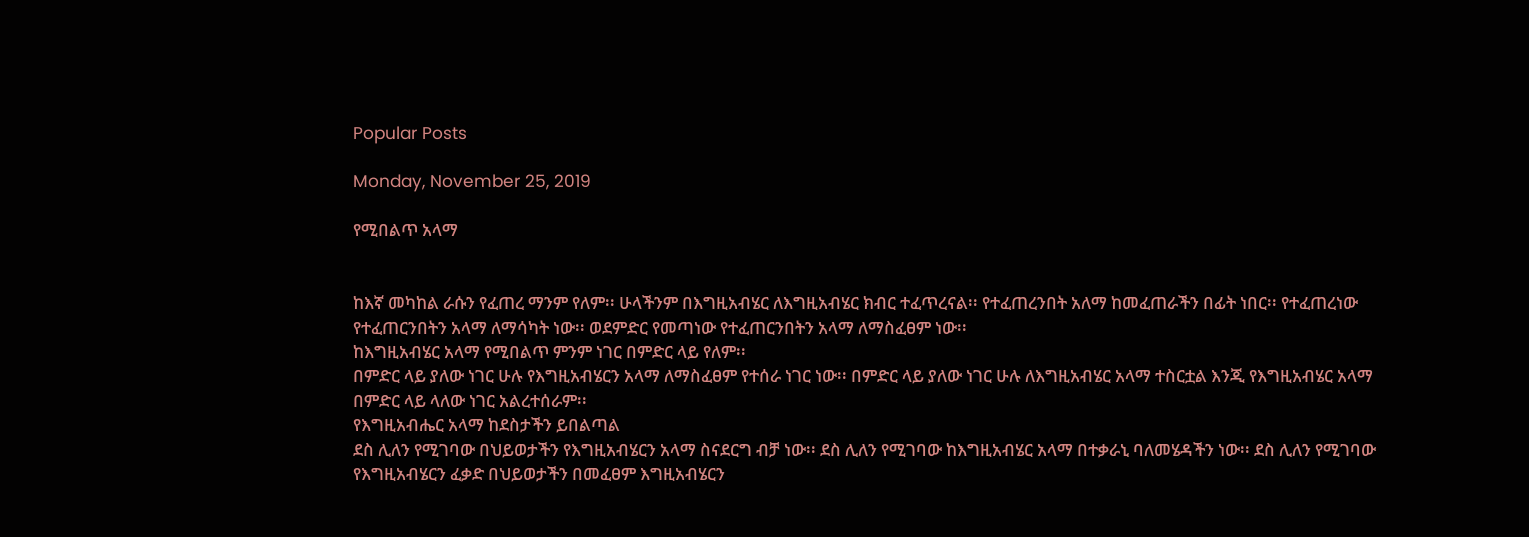Popular Posts

Monday, November 25, 2019

የሚበልጥ አላማ


ከእኛ መካከል ራሱን የፈጠረ ማንም የለም፡፡ ሁላችንም በእግዚአብሄር ለእግዚአብሄር ክብር ተፈጥረናል፡፡ የተፈጠረንበት አለማ ከመፈጠራችን በፊት ነበር፡፡ የተፈጠረነው የተፈጠርንበትን አላማ ለማሳካት ነው፡፡ ወደምድር የመጣነው የተፈጠርንበትን አላማ ለማስፈፀም ነው፡፡
ከእግዚአብሄር አላማ የሚበልጥ ምንም ነገር በምድር ላይ የለም፡፡
በምድር ላይ ያለው ነገር ሁሉ የእግዚአብሄርን አላማ ለማስፈፀም የተሰራ ነገር ነው፡፡ በምድር ላይ ያለው ነገር ሁሉ ለእግዚአብሄር አላማ ተስርቷል እንጂ የእግዚአብሄር አላማ በምድር ላይ ላለው ነገር አልረተሰራም፡፡
የእግዚአብሔር አላማ ከደስታችን ይበልጣል
ደስ ሊለን የሚገባው በህይወታችን የእግዚአብሄርን አላማ ስናደርግ ብቻ ነው፡፡ ደስ ሊለን የሚገባው ከእግዚአብሄር አላማ በተቃራኒ ባለመሄዳችን ነው፡፡ ደስ ሊለን የሚገባው የእግዚአብሄርን ፈቃድ በህይወታችን በመፈፀም እግዚአብሄርን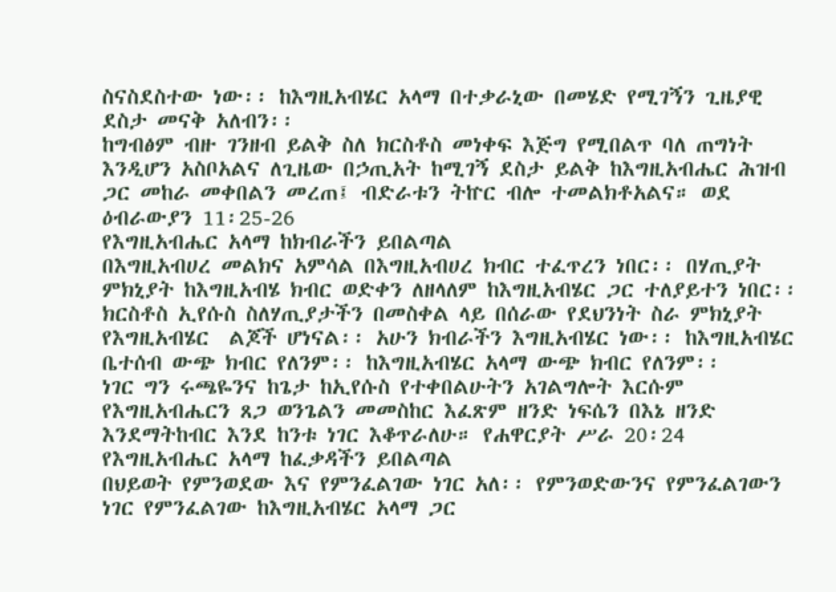ስናስደስተው ነው፡፡ ከእግዚአብሄር አላማ በተቃራኒው በመሄድ የሚገኝን ጊዜያዊ ደስታ መናቅ አለብን፡፡
ከግብፅም ብዙ ገንዘብ ይልቅ ስለ ክርስቶስ መነቀፍ እጅግ የሚበልጥ ባለ ጠግነት እንዲሆን አስቦአልና ለጊዜው በኃጢአት ከሚገኝ ደስታ ይልቅ ከእግዚአብሔር ሕዝብ ጋር መከራ መቀበልን መረጠ፤ ብድራቱን ትኵር ብሎ ተመልክቶአልና። ወደ ዕብራውያን 11፡25-26
የእግዚአብሔር አላማ ከክብራችን ይበልጣል
በእግዚአብሀረ መልክና አምሳል በእግዚአብሀረ ክብር ተፈጥረን ነበር፡፡ በሃጢያት ምክኒያት ከእግዚአብሄ ክብር ወድቀን ለዘላለም ከእግዚአብሄር ጋር ተለያይተን ነበር፡፡ ክርስቶስ ኢየሱስ ስለሃጢያታችን በመስቀል ላይ በሰራው የደህንነት ስራ ምክኒያት የእግዚአብሄር  ልጆች ሆነናል፡፡ አሁን ክብራችን እግዚአብሄር ነው፡፡ ከእግዚአብሄር ቤተሰብ ውጭ ክብር የለንም፡፡ ከእግዚአብሄር አላማ ውጭ ክብር የለንም፡፡
ነገር ግን ሩጫዬንና ከጌታ ከኢየሱስ የተቀበልሁትን አገልግሎት እርሱም የእግዚአብሔርን ጸጋ ወንጌልን መመስከር እፈጽም ዘንድ ነፍሴን በእኔ ዘንድ እንደማትከብር እንደ ከንቱ ነገር እቆጥራለሁ። የሐዋርያት ሥራ 20፡24
የእግዚአብሔር አላማ ከፈቃዳችን ይበልጣል
በህይወት የምንወደው እና የምንፈልገው ነገር አለ፡፡ የምንወድውንና የምንፈልገውን ነገር የምንፈልገው ከእግዚአብሄር አላማ ጋር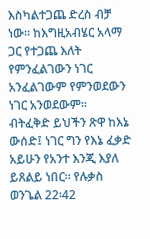እስካልተጋጨ ድረስ ብቻ ነው፡፡ ከእግዚአብሄር አላማ ጋር የተጋጨ እለት የምንፈልገውን ነገር አንፈልገውም የምንወደውን ነገር አንወደውም፡፡
ብትፈቅድ ይህችን ጽዋ ከእኔ ውሰድ፤ ነገር ግን የእኔ ፈቃድ አይሁን የአንተ እንጂ እያለ ይጸልይ ነበር። የሉቃስ ወንጌል 22፡42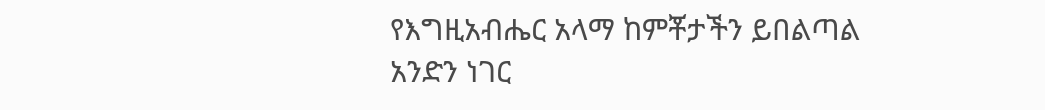የእግዚአብሔር አላማ ከምቾታችን ይበልጣል
አንድን ነገር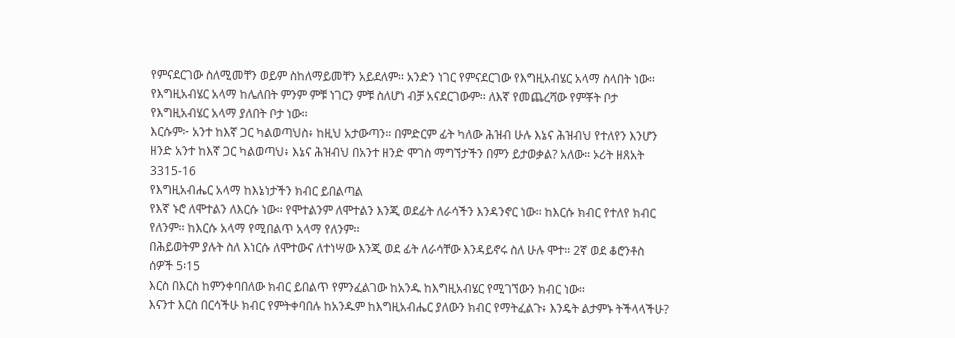የምናደርገው ስለሚመቸን ወይም ስከለማይመቸን አይደለም፡፡ አንድን ነገር የምናደርገው የእግዚአብሄር አላማ ስላበት ነው፡፡ የእግዚአብሄር አላማ ከሌለበት ምንም ምቹ ነገርን ምቹ ስለሆነ ብቻ አናደርገውም፡፡ ለእኛ የመጨረሻው የምቾት ቦታ የእግዚአብሄር አላማ ያለበት ቦታ ነው፡፡
እርሱም፦ አንተ ከእኛ ጋር ካልወጣህስ፥ ከዚህ አታውጣን። በምድርም ፊት ካለው ሕዝብ ሁሉ እኔና ሕዝብህ የተለየን እንሆን ዘንድ አንተ ከእኛ ጋር ካልወጣህ፥ እኔና ሕዝብህ በአንተ ዘንድ ሞገስ ማግኘታችን በምን ይታወቃል? አለው። ኦሪት ዘጸአት 3315-16
የእግዚአብሔር አላማ ከእኔነታችን ክብር ይበልጣል
የእኛ ኑሮ ለሞተልን ለእርሱ ነው፡፡ የሞተልንም ለሞተልን እንጂ ወደፊት ለራሳችን እንዳንኖር ነው፡፡ ከእርሱ ክብር የተለየ ክብር የለንም፡፡ ከእርሱ አላማ የሚበልጥ አላማ የለንም፡፡
በሕይወትም ያሉት ስለ እነርሱ ለሞተውና ለተነሣው እንጂ ወደ ፊት ለራሳቸው እንዳይኖሩ ስለ ሁሉ ሞተ። 2ኛ ወደ ቆሮንቶስ ሰዎች 5፡15
እርስ በእርስ ከምንቀባበለው ክብር ይበልጥ የምንፈልገው ከአንዱ ከእግዚአብሄር የሚገኘውን ክብር ነው፡፡
እናንተ እርስ በርሳችሁ ክብር የምትቀባበሉ ከአንዱም ከእግዚአብሔር ያለውን ክብር የማትፈልጉ፥ እንዴት ልታምኑ ትችላላችሁ?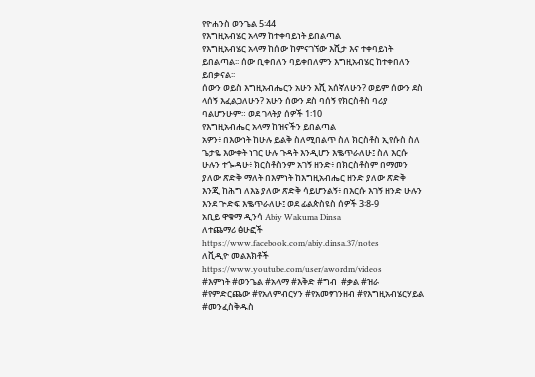የዮሐንስ ወንጌል 5፡44
የእግዚአብሄር አላማ ከተቀባይነት ይበልጣል
የእግዚአብሄር አላማ ከሰው ከምናገኘው እሺታ እና ተቀባይነት ይበልጣል፡፡ ሰው ቢቀበለን ባይቀበለምን እግዚአብሄር ከተቀበለን ይበቃናል፡፡
ሰውን ወይስ እግዚአብሔርን አሁን እሺ አሰኛለሁን? ወይም ሰውን ደስ ላሰኝ እፈልጋለሁን? አሁን ሰውን ደስ ባሰኝ የክርስቶስ ባሪያ ባልሆንሁም። ወደ ገላትያ ሰዎች 1፡10
የእግዚአብሔር አላማ ከዝናችን ይበልጣል
አዎን፥ በእውነት ከሁሉ ይልቅ ስለሚበልጥ ስለ ክርስቶስ ኢየሱስ ስለ ጌታዬ እውቀት ነገር ሁሉ ጉዳት እንዲሆን እቈጥራለሁ፤ ስለ እርሱ ሁሉን ተጐዳሁ፥ ክርስቶስንም አገኝ ዘንድ፥ በክርስቶስም በማመን ያለው ጽድቅ ማለት በእምነት ከእግዚአብሔር ዘንድ ያለው ጽድቅ እንጂ ከሕግ ለእኔ ያለው ጽድቅ ሳይሆንልኝ፥ በእርሱ እገኝ ዘንድ ሁሉን እንደ ጕድፍ እቈጥራለሁ፤ ወደ ፊልጵስዩስ ሰዎች 3፡8-9
አቢይ ዋቁማ ዲንሳ Abiy Wakuma Dinsa
ለተጨማሪ ፅሁፎች https://www.facebook.com/abiy.dinsa.37/notes
ለቪዲዮ መልእክቶች https://www.youtube.com/user/awordm/videos
#እምነት #ወንጌል #አላማ #እቅድ #ግብ  #ቃል #ዝራ #የምድርጨው #የአለምብርሃን #የአመፃገንዘብ #የእግዚአብሄርሃይል #መንፈስቅዱስ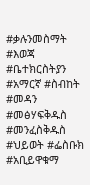#ቃሉንመስማት #እወጃ #ቤተክርስትያን #አማርኛ #ስብከት #መዳን #መፅሃፍቅዱስ #መንፈስቅዱስ #ህይወት #ፌስቡክ #አቢይዋቁማ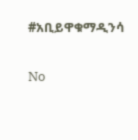#አቢይዋቁማዲንሳ

No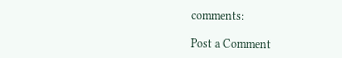comments:

Post a Comment